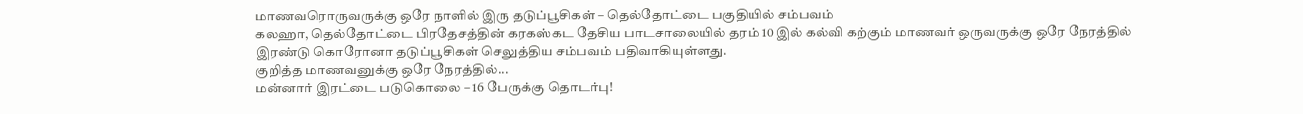மாணவரொருவருக்கு ஒரே நாளில் இரு தடுப்பூசிகள் – தெல்தோட்டை பகுதியில் சம்பவம்
கலஹா, தெல்தோட்டை பிரதேசத்தின் கரகஸ்கட தேசிய பாடசாலையில் தரம் 10 இல் கல்வி கற்கும் மாணவர் ஒருவருக்கு ஒரே நேரத்தில் இரண்டு கொரோனா தடுப்பூசிகள் செலுத்திய சம்பவம் பதிவாகியுள்ளது.
குறித்த மாணவனுக்கு ஒரே நேரத்தில்...
மன்னார் இரட்டை படுகொலை – 16 பேருக்கு தொடர்பு!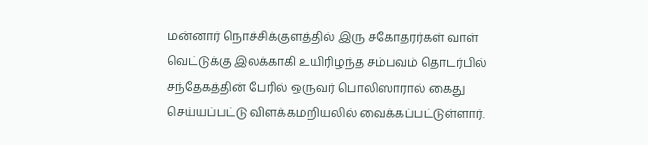மன்னார் நொச்சிக்குளத்தில் இரு சகோதரர்கள் வாள் வெட்டுக்கு இலக்காகி உயிரிழந்த சம்பவம் தொடர்பில் சந்தேகத்தின் பேரில் ஒருவர் பொலிஸாரால் கைது செய்யப்பட்டு விளக்கமறியலில் வைக்கப்பட்டுள்ளார்.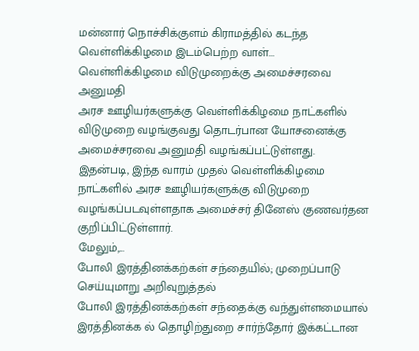மன்னார் நொச்சிக்குளம் கிராமத்தில் கடந்த வெள்ளிக்கிழமை இடம்பெற்ற வாள்...
வெள்ளிக்கிழமை விடுமுறைக்கு அமைச்சரவை அனுமதி
அரச ஊழியர்களுக்கு வெள்ளிக்கிழமை நாட்களில் விடுமுறை வழங்குவது தொடர்பான யோசனைக்கு அமைச்சரவை அனுமதி வழங்கப்பட்டுள்ளது.
இதன்படி, இந்த வாரம் முதல் வெள்ளிக்கிழமை நாட்களில் அரச ஊழியர்களுக்கு விடுமுறை வழங்கப்படவுள்ளதாக அமைச்சர் தினேஸ் குணவர்தன குறிப்பிட்டுள்ளார்.
மேலும்,...
போலி இரத்தினக்கற்கள் சந்தையில்; முறைப்பாடு செய்யுமாறு அறிவுறுத்தல்
போலி இரத்தினக்கற்கள் சந்தைக்கு வந்துள்ளமையால் இரத்தினக்க ல் தொழிற்துறை சார்ந்தோர் இக்கட்டான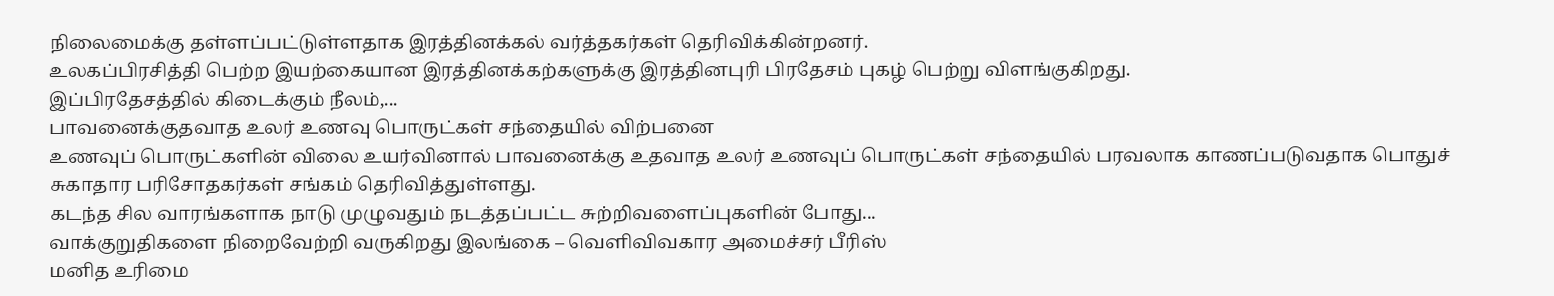நிலைமைக்கு தள்ளப்பட்டுள்ளதாக இரத்தினக்கல் வர்த்தகர்கள் தெரிவிக்கின்றனர்.
உலகப்பிரசித்தி பெற்ற இயற்கையான இரத்தினக்கற்களுக்கு இரத்தினபுரி பிரதேசம் புகழ் பெற்று விளங்குகிறது.
இப்பிரதேசத்தில் கிடைக்கும் நீலம்,...
பாவனைக்குதவாத உலர் உணவு பொருட்கள் சந்தையில் விற்பனை
உணவுப் பொருட்களின் விலை உயர்வினால் பாவனைக்கு உதவாத உலர் உணவுப் பொருட்கள் சந்தையில் பரவலாக காணப்படுவதாக பொதுச் சுகாதார பரிசோதகர்கள் சங்கம் தெரிவித்துள்ளது.
கடந்த சில வாரங்களாக நாடு முழுவதும் நடத்தப்பட்ட சுற்றிவளைப்புகளின் போது...
வாக்குறுதிகளை நிறைவேற்றி வருகிறது இலங்கை – வெளிவிவகார அமைச்சர் பீரிஸ்
மனித உரிமை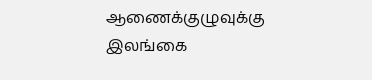ஆணைக்குழுவுக்கு இலங்கை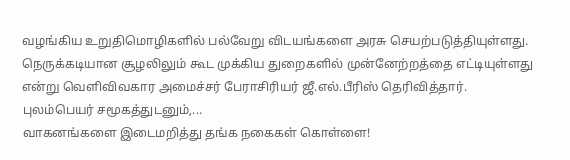வழங்கிய உறுதிமொழிகளில் பல்வேறு விடயங்களை அரசு செயற்படுத்தியுள்ளது. நெருக்கடியான சூழலிலும் கூட முக்கிய துறைகளில் முன்னேற்றத்தை எட்டியுள்ளது என்று வெளிவிவகார அமைச்சர் பேராசிரியர் ஜீ.எல்.பீரிஸ் தெரிவித்தார்.
புலம்பெயர் சமூகத்துடனும்,...
வாகனங்களை இடைமறித்து தங்க நகைகள் கொள்ளை!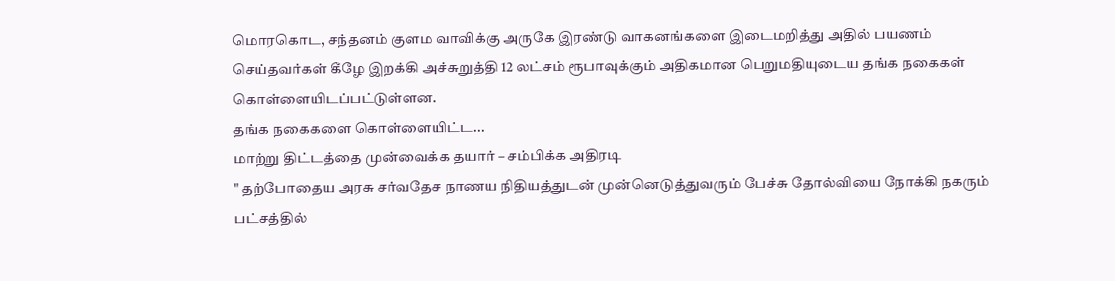மொரகொட, சந்தனம் குளம வாவிக்கு அருகே இரண்டு வாகனங்களை இடைமறித்து அதில் பயணம் செய்தவர்கள் கீழே இறக்கி அச்சுறுத்தி 12 லட்சம் ரூபாவுக்கும் அதிகமான பெறுமதியுடைய தங்க நகைகள் கொள்ளையிடப்பட்டுள்ளன.
தங்க நகைகளை கொள்ளையிட்ட...
மாற்று திட்டத்தை முன்வைக்க தயார் – சம்பிக்க அதிரடி
" தற்போதைய அரசு சர்வதேச நாணய நிதியத்துடன் முன்னெடுத்துவரும் பேச்சு தோல்வியை நோக்கி நகரும் பட்சத்தில்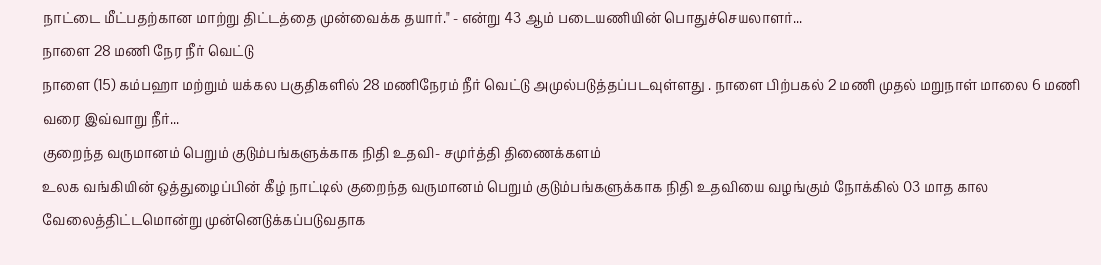நாட்டை மீட்பதற்கான மாற்று திட்டத்தை முன்வைக்க தயார்." - என்று 43 ஆம் படையணியின் பொதுச்செயலாளர்...
நாளை 28 மணி நேர நீர் வெட்டு
நாளை (15) கம்பஹா மற்றும் யக்கல பகுதிகளில் 28 மணிநேரம் நீர் வெட்டு அமுல்படுத்தப்படவுள்ளது . நாளை பிற்பகல் 2 மணி முதல் மறுநாள் மாலை 6 மணி வரை இவ்வாறு நீர்...
குறைந்த வருமானம் பெறும் குடும்பங்களுக்காக நிதி உதவி- சமுர்த்தி திணைக்களம்
உலக வங்கியின் ஒத்துழைப்பின் கீழ் நாட்டில் குறைந்த வருமானம் பெறும் குடும்பங்களுக்காக நிதி உதவியை வழங்கும் நோக்கில் 03 மாத கால வேலைத்திட்டமொன்று முன்னெடுக்கப்படுவதாக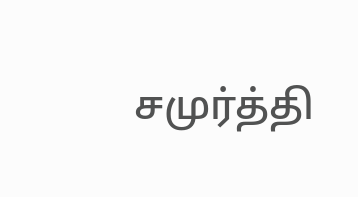சமுர்த்தி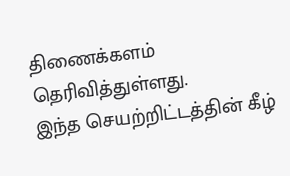திணைக்களம் தெரிவித்துள்ளது.
இந்த செயற்றிட்டத்தின் கீழ்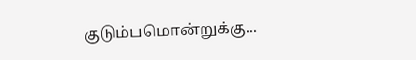குடும்பமொன்றுக்கு...